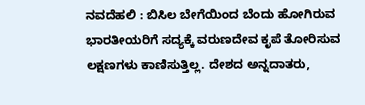ನವದೆಹಲಿ : ಬಿಸಿಲ ಬೇಗೆಯಿಂದ ಬೆಂದು ಹೋಗಿರುವ ಭಾರತೀಯರಿಗೆ ಸದ್ಯಕ್ಕೆ ವರುಣದೇವ ಕೃಪೆ ತೋರಿಸುವ ಲಕ್ಷಣಗಳು ಕಾಣಿಸುತ್ತಿಲ್ಲ. ದೇಶದ ಅನ್ನದಾತರು,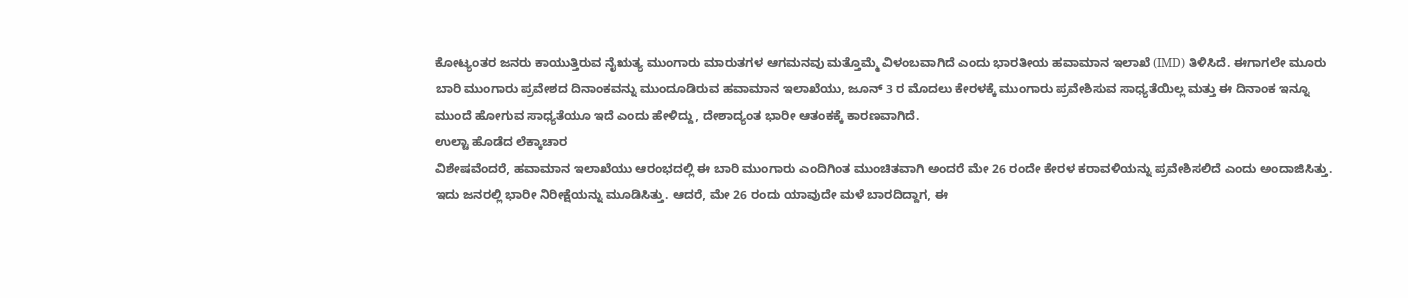ಕೋಟ್ಯಂತರ ಜನರು ಕಾಯುತ್ತಿರುವ ನೈಋತ್ಯ ಮುಂಗಾರು ಮಾರುತಗಳ ಆಗಮನವು ಮತ್ತೊಮ್ಮೆ ವಿಳಂಬವಾಗಿದೆ ಎಂದು ಭಾರತೀಯ ಹವಾಮಾನ ಇಲಾಖೆ (IMD) ತಿಳಿಸಿದೆ. ಈಗಾಗಲೇ ಮೂರು ಬಾರಿ ಮುಂಗಾರು ಪ್ರವೇಶದ ದಿನಾಂಕವನ್ನು ಮುಂದೂಡಿರುವ ಹವಾಮಾನ ಇಲಾಖೆಯು, ಜೂನ್ 3 ರ ಮೊದಲು ಕೇರಳಕ್ಕೆ ಮುಂಗಾರು ಪ್ರವೇಶಿಸುವ ಸಾಧ್ಯತೆಯಿಲ್ಲ ಮತ್ತು ಈ ದಿನಾಂಕ ಇನ್ನೂ ಮುಂದೆ ಹೋಗುವ ಸಾಧ್ಯತೆಯೂ ಇದೆ ಎಂದು ಹೇಳಿದ್ದು, ದೇಶಾದ್ಯಂತ ಭಾರೀ ಆತಂಕಕ್ಕೆ ಕಾರಣವಾಗಿದೆ.
ಉಲ್ಟಾ ಹೊಡೆದ ಲೆಕ್ಕಾಚಾರ
ವಿಶೇಷವೆಂದರೆ, ಹವಾಮಾನ ಇಲಾಖೆಯು ಆರಂಭದಲ್ಲಿ ಈ ಬಾರಿ ಮುಂಗಾರು ಎಂದಿಗಿಂತ ಮುಂಚಿತವಾಗಿ ಅಂದರೆ ಮೇ 26 ರಂದೇ ಕೇರಳ ಕರಾವಳಿಯನ್ನು ಪ್ರವೇಶಿಸಲಿದೆ ಎಂದು ಅಂದಾಜಿಸಿತ್ತು. ಇದು ಜನರಲ್ಲಿ ಭಾರೀ ನಿರೀಕ್ಷೆಯನ್ನು ಮೂಡಿಸಿತ್ತು. ಆದರೆ, ಮೇ 26 ರಂದು ಯಾವುದೇ ಮಳೆ ಬಾರದಿದ್ದಾಗ, ಈ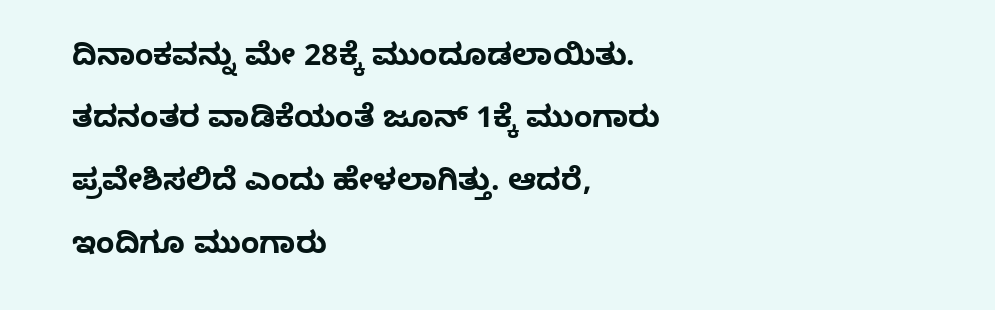ದಿನಾಂಕವನ್ನು ಮೇ 28ಕ್ಕೆ ಮುಂದೂಡಲಾಯಿತು. ತದನಂತರ ವಾಡಿಕೆಯಂತೆ ಜೂನ್ 1ಕ್ಕೆ ಮುಂಗಾರು ಪ್ರವೇಶಿಸಲಿದೆ ಎಂದು ಹೇಳಲಾಗಿತ್ತು. ಆದರೆ, ಇಂದಿಗೂ ಮುಂಗಾರು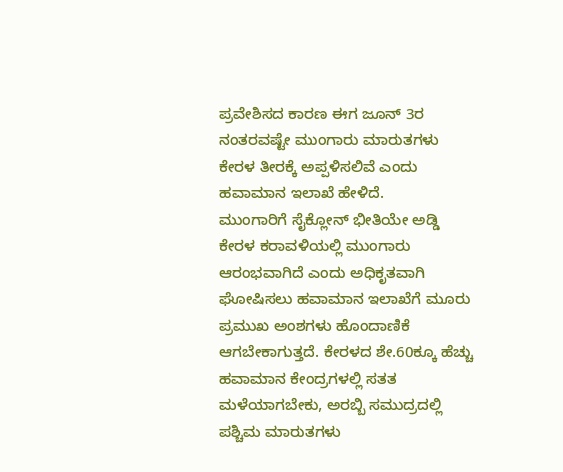ಪ್ರವೇಶಿಸದ ಕಾರಣ ಈಗ ಜೂನ್ 3ರ ನಂತರವಷ್ಟೇ ಮುಂಗಾರು ಮಾರುತಗಳು ಕೇರಳ ತೀರಕ್ಕೆ ಅಪ್ಪಳಿಸಲಿವೆ ಎಂದು ಹವಾಮಾನ ಇಲಾಖೆ ಹೇಳಿದೆ.
ಮುಂಗಾರಿಗೆ ಸೈಕ್ಲೋನ್ ಭೀತಿಯೇ ಅಡ್ಡಿ
ಕೇರಳ ಕರಾವಳಿಯಲ್ಲಿ ಮುಂಗಾರು ಆರಂಭವಾಗಿದೆ ಎಂದು ಅಧಿಕೃತವಾಗಿ ಘೋಷಿಸಲು ಹವಾಮಾನ ಇಲಾಖೆಗೆ ಮೂರು ಪ್ರಮುಖ ಅಂಶಗಳು ಹೊಂದಾಣಿಕೆ ಆಗಬೇಕಾಗುತ್ತದೆ. ಕೇರಳದ ಶೇ.60ಕ್ಕೂ ಹೆಚ್ಚು ಹವಾಮಾನ ಕೇಂದ್ರಗಳಲ್ಲಿ ಸತತ ಮಳೆಯಾಗಬೇಕು, ಅರಬ್ಬಿ ಸಮುದ್ರದಲ್ಲಿ ಪಶ್ಚಿಮ ಮಾರುತಗಳು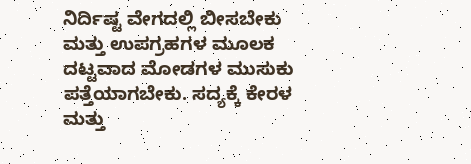ನಿರ್ದಿಷ್ಟ ವೇಗದಲ್ಲಿ ಬೀಸಬೇಕು ಮತ್ತು ಉಪಗ್ರಹಗಳ ಮೂಲಕ ದಟ್ಟವಾದ ಮೋಡಗಳ ಮುಸುಕು ಪತ್ತೆಯಾಗಬೇಕು. ಸದ್ಯಕ್ಕೆ ಕೇರಳ ಮತ್ತು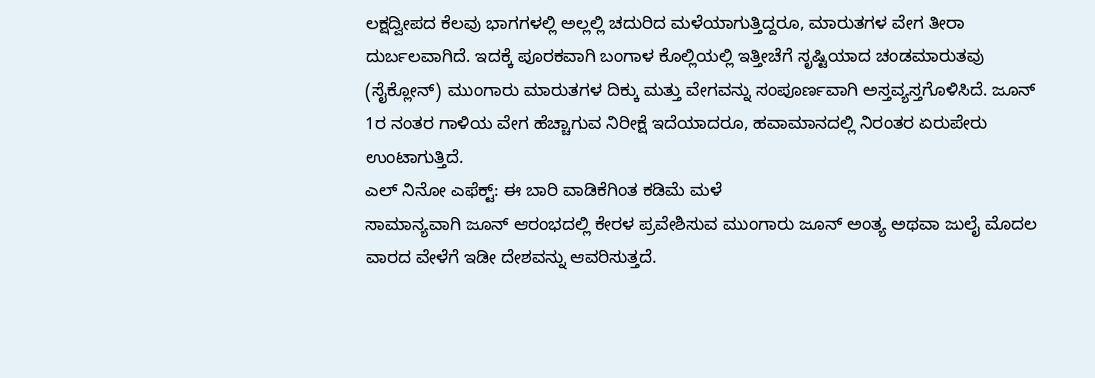ಲಕ್ಷದ್ವೀಪದ ಕೆಲವು ಭಾಗಗಳಲ್ಲಿ ಅಲ್ಲಲ್ಲಿ ಚದುರಿದ ಮಳೆಯಾಗುತ್ತಿದ್ದರೂ, ಮಾರುತಗಳ ವೇಗ ತೀರಾ ದುರ್ಬಲವಾಗಿದೆ. ಇದಕ್ಕೆ ಪೂರಕವಾಗಿ ಬಂಗಾಳ ಕೊಲ್ಲಿಯಲ್ಲಿ ಇತ್ತೀಚೆಗೆ ಸೃಷ್ಟಿಯಾದ ಚಂಡಮಾರುತವು (ಸೈಕ್ಲೋನ್) ಮುಂಗಾರು ಮಾರುತಗಳ ದಿಕ್ಕು ಮತ್ತು ವೇಗವನ್ನು ಸಂಪೂರ್ಣವಾಗಿ ಅಸ್ತವ್ಯಸ್ತಗೊಳಿಸಿದೆ. ಜೂನ್ 1ರ ನಂತರ ಗಾಳಿಯ ವೇಗ ಹೆಚ್ಚಾಗುವ ನಿರೀಕ್ಷೆ ಇದೆಯಾದರೂ, ಹವಾಮಾನದಲ್ಲಿ ನಿರಂತರ ಏರುಪೇರು ಉಂಟಾಗುತ್ತಿದೆ.
ಎಲ್ ನಿನೋ ಎಫೆಕ್ಟ್: ಈ ಬಾರಿ ವಾಡಿಕೆಗಿಂತ ಕಡಿಮೆ ಮಳೆ
ಸಾಮಾನ್ಯವಾಗಿ ಜೂನ್ ಆರಂಭದಲ್ಲಿ ಕೇರಳ ಪ್ರವೇಶಿಸುವ ಮುಂಗಾರು ಜೂನ್ ಅಂತ್ಯ ಅಥವಾ ಜುಲೈ ಮೊದಲ ವಾರದ ವೇಳೆಗೆ ಇಡೀ ದೇಶವನ್ನು ಆವರಿಸುತ್ತದೆ.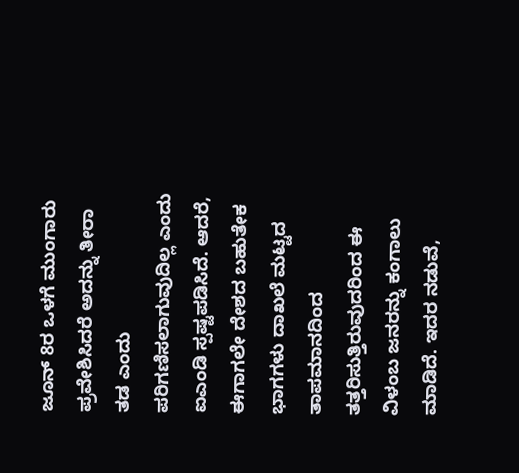ಜೂನ್ 8ರ ಒಳಗೆ ಮುಂಗಾರು ಪ್ರವೇಶಿಸಿದರೆ ಅದನ್ನು ತೀರಾ ತಡ ಎಂದು ಪರಿಗಣಿಸಲಾಗುವುದಿಲ್ಲ ಎಂದು ಐಎಂಡಿ ಸ್ಪಷ್ಟಪಡಿಸಿದೆ. ಆದರೆ, ಈಗಾಗಲೇ ದೇಶದ ಬಹುತೇಕ ಭಾಗಗಳು ದಾಖಲೆ ಮಟ್ಟದ ತಾಪಮಾನದಿಂದ ತತ್ತರಿಸುತ್ತಿರುವುದರಿಂದ ಈ ವಿಳಂಬ ಜನರನ್ನು ಕಂಗಾಲು ಮಾಡಿದೆ. ಇದರ ನಡುವೆ,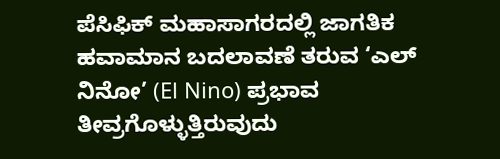ಪೆಸಿಫಿಕ್ ಮಹಾಸಾಗರದಲ್ಲಿ ಜಾಗತಿಕ ಹವಾಮಾನ ಬದಲಾವಣೆ ತರುವ ‘ಎಲ್ ನಿನೋ’ (El Nino) ಪ್ರಭಾವ ತೀವ್ರಗೊಳ್ಳುತ್ತಿರುವುದು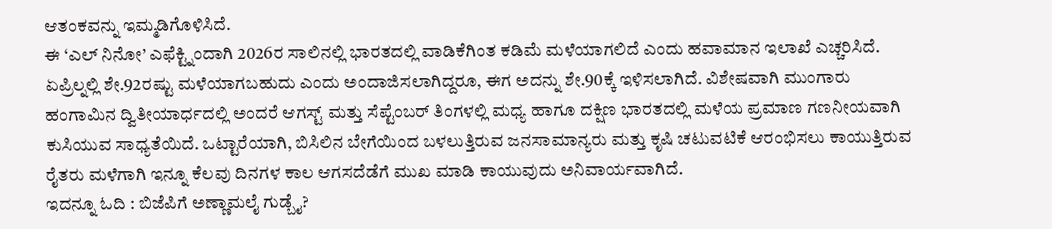ಆತಂಕವನ್ನು ಇಮ್ಮಡಿಗೊಳಿಸಿದೆ.
ಈ ‘ಎಲ್ ನಿನೋ’ ಎಫೆಕ್ಟ್ನಿಂದಾಗಿ 2026ರ ಸಾಲಿನಲ್ಲಿ ಭಾರತದಲ್ಲಿ ವಾಡಿಕೆಗಿಂತ ಕಡಿಮೆ ಮಳೆಯಾಗಲಿದೆ ಎಂದು ಹವಾಮಾನ ಇಲಾಖೆ ಎಚ್ಚರಿಸಿದೆ. ಏಪ್ರಿಲ್ನಲ್ಲಿ ಶೇ.92ರಷ್ಟು ಮಳೆಯಾಗಬಹುದು ಎಂದು ಅಂದಾಜಿಸಲಾಗಿದ್ದರೂ, ಈಗ ಅದನ್ನು ಶೇ.90ಕ್ಕೆ ಇಳಿಸಲಾಗಿದೆ. ವಿಶೇಷವಾಗಿ ಮುಂಗಾರು ಹಂಗಾಮಿನ ದ್ವಿತೀಯಾರ್ಧದಲ್ಲಿ ಅಂದರೆ ಆಗಸ್ಟ್ ಮತ್ತು ಸೆಪ್ಟೆಂಬರ್ ತಿಂಗಳಲ್ಲಿ ಮಧ್ಯ ಹಾಗೂ ದಕ್ಷಿಣ ಭಾರತದಲ್ಲಿ ಮಳೆಯ ಪ್ರಮಾಣ ಗಣನೀಯವಾಗಿ ಕುಸಿಯುವ ಸಾಧ್ಯತೆಯಿದೆ. ಒಟ್ಟಾರೆಯಾಗಿ, ಬಿಸಿಲಿನ ಬೇಗೆಯಿಂದ ಬಳಲುತ್ತಿರುವ ಜನಸಾಮಾನ್ಯರು ಮತ್ತು ಕೃಷಿ ಚಟುವಟಿಕೆ ಆರಂಭಿಸಲು ಕಾಯುತ್ತಿರುವ ರೈತರು ಮಳೆಗಾಗಿ ಇನ್ನೂ ಕೆಲವು ದಿನಗಳ ಕಾಲ ಆಗಸದೆಡೆಗೆ ಮುಖ ಮಾಡಿ ಕಾಯುವುದು ಅನಿವಾರ್ಯವಾಗಿದೆ.
ಇದನ್ನೂ ಓದಿ : ಬಿಜೆಪಿಗೆ ಅಣ್ಣಾಮಲೈ ಗುಡ್ಬೈ?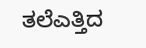ತಲೆಎತ್ತಿದ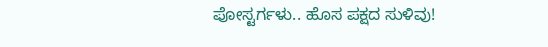ಪೋಸ್ಟರ್ಗಳು.. ಹೊಸ ಪಕ್ಷದ ಸುಳಿವು!